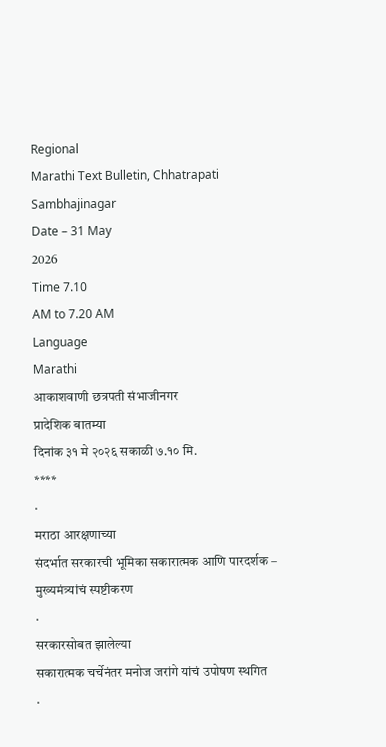Regional
Marathi Text Bulletin, Chhatrapati Sambhajinagar
Date – 31 May
2026
Time 7.10
AM to 7.20 AM
Language
Marathi
आकाशवाणी छत्रपती संभाजीनगर
प्रादेशिक बातम्या
दिनांक ३१ मे २०२६ सकाळी ७.१० मि.
****
·
मराठा आरक्षणाच्या
संदर्भात सरकारची भूमिका सकारात्मक आणि पारदर्शक – मुख्यमंत्र्यांचं स्पष्टीकरण
·
सरकारसोबत झालेल्या
सकारात्मक चर्चेनंतर मनोज जरांगे यांचं उपोषण स्थगित
·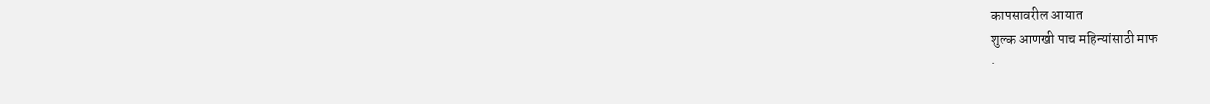कापसावरील आयात
शुल्क आणखी पाच महिन्यांसाठी माफ
·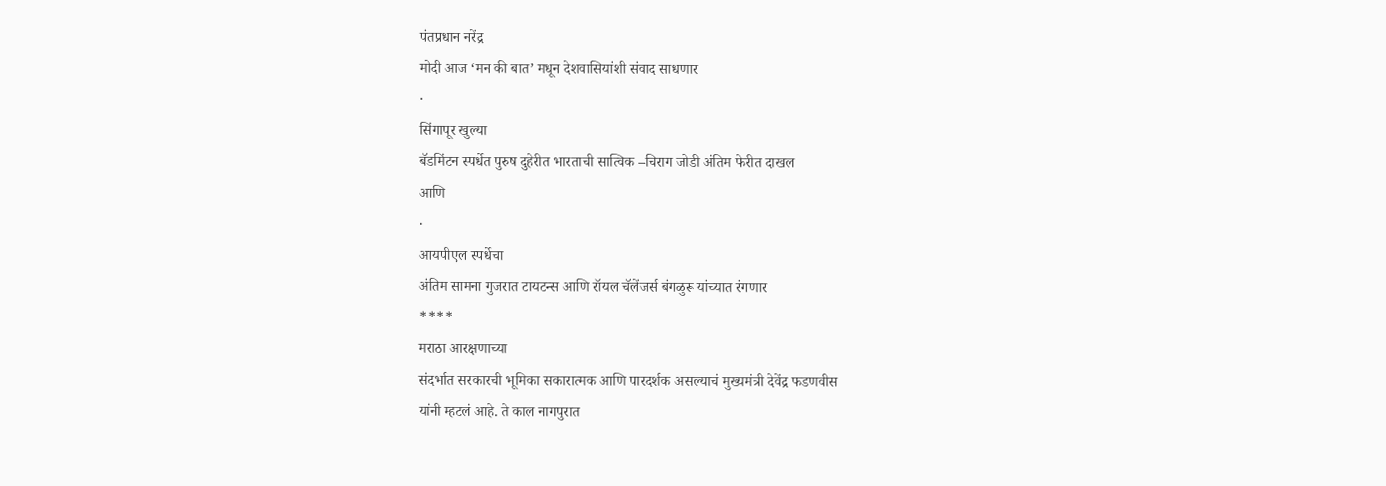पंतप्रधान नरेंद्र
मोदी आज ‘मन की बात’ मधून देशवासियांशी संवाद साधणार
·
सिंगापूर खुल्या
बॅडमिंटन स्पर्धेत पुरुष दुहेरीत भारताची सात्विक –चिराग जोडी अंतिम फेरीत दाखल
आणि
·
आयपीएल स्पर्धेचा
अंतिम सामना गुजरात टायटन्स आणि रॉयल चॅलेंजर्स बंगळुरू यांच्यात रंगणार
****
मराठा आरक्षणाच्या
संदर्भात सरकारची भूमिका सकारात्मक आणि पारदर्शक असल्याचं मुख्यमंत्री देवेंद्र फडणवीस
यांनी म्हटलं आहे. ते काल नागपुरात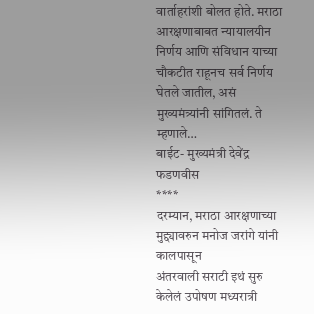वार्ताहरांशी बोलत होते. मराठा आरक्षणाबाबत न्यायालयीन
निर्णय आणि संविधान याच्या चौकटीत राहूनच सर्व निर्णय घेतले जातील, असं मुख्यमंत्र्यांनी सांगितलं. ते म्हणाले…
बाईट- मुख्यमंत्री देवेंद्र फडणवीस
****
दरम्यान, मराठा आरक्षणाच्या मुद्द्यावरुन मनोज जरांगे यांनी कालपासून
अंतरवाली सराटी इथं सुरु केलेलं उपोषण मध्यरात्री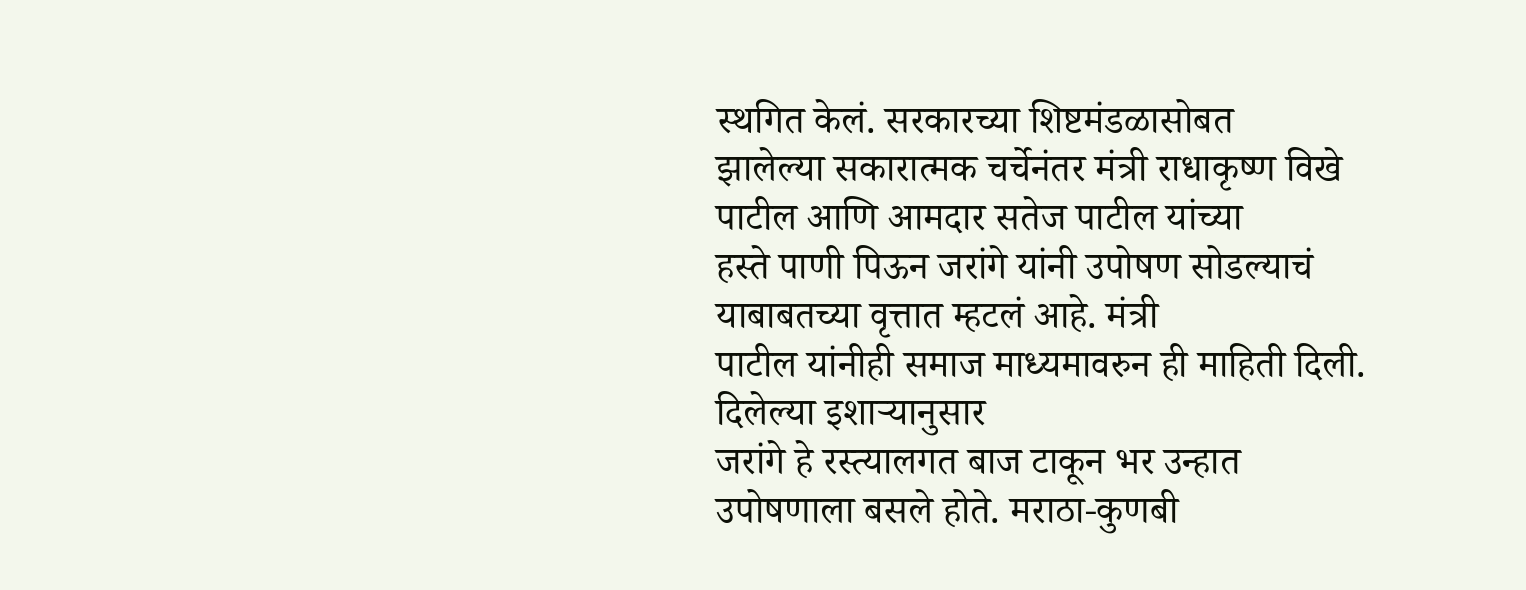स्थगित केलं. सरकारच्या शिष्टमंडळासोबत
झालेल्या सकारात्मक चर्चेनंतर मंत्री राधाकृष्ण विखे पाटील आणि आमदार सतेज पाटील यांच्या
हस्ते पाणी पिऊन जरांगे यांनी उपोषण सोडल्याचं याबाबतच्या वृत्तात म्हटलं आहे. मंत्री
पाटील यांनीही समाज माध्यमावरुन ही माहिती दिली.
दिलेल्या इशाऱ्यानुसार
जरांगे हे रस्त्यालगत बाज टाकून भर उन्हात उपोषणाला बसले होते. मराठा-कुणबी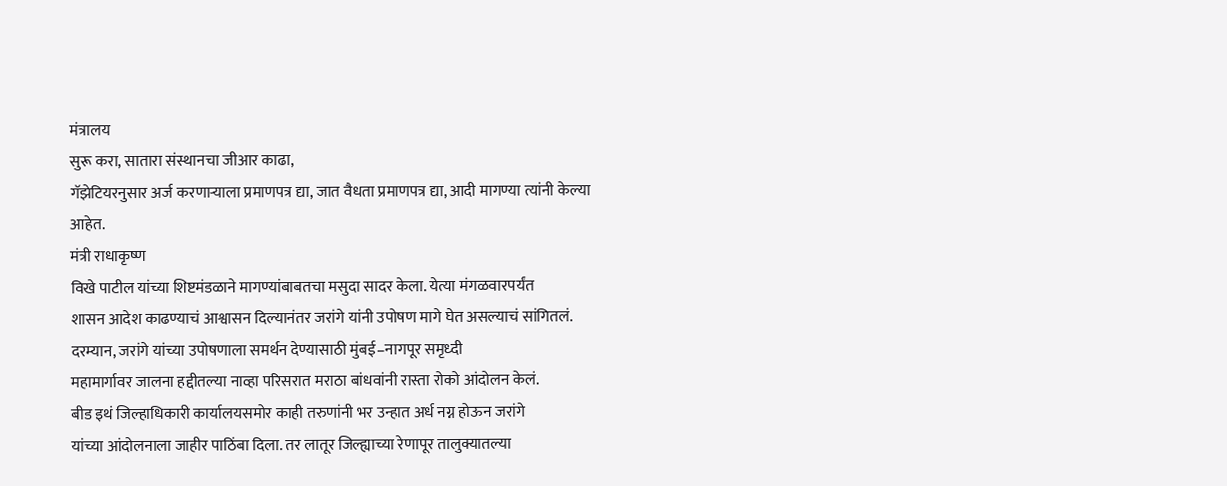मंत्रालय
सुरू करा, सातारा संस्थानचा जीआर काढा,
गॅझेटियरनुसार अर्ज करणाऱ्याला प्रमाणपत्र द्या, जात वैधता प्रमाणपत्र द्या, आदी मागण्या त्यांनी केल्या
आहेत.
मंत्री राधाकृष्ण
विखे पाटील यांच्या शिष्टमंडळाने मागण्यांबाबतचा मसुदा सादर केला. येत्या मंगळवारपर्यंत
शासन आदेश काढण्याचं आश्वासन दिल्यानंतर जरांगे यांनी उपोषण मागे घेत असल्याचं सांगितलं.
दरम्यान, जरांगे यांच्या उपोषणाला समर्थन देण्यासाठी मुंबई–नागपूर समृध्दी
महामार्गावर जालना हद्दीतल्या नाव्हा परिसरात मराठा बांधवांनी रास्ता रोको आंदोलन केलं.
बीड इथं जिल्हाधिकारी कार्यालयसमोर काही तरुणांनी भर उन्हात अर्ध नग्न होऊन जरांगे
यांच्या आंदोलनाला जाहीर पाठिंबा दिला. तर लातूर जिल्ह्याच्या रेणापूर तालुक्यातल्या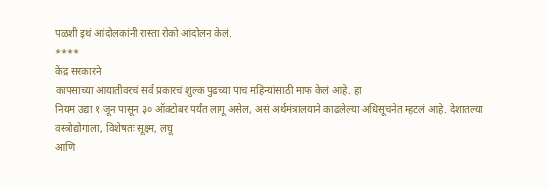पळशी इथं आंदोलकांनी रास्ता रोको आंदोलन केलं.
****
केंद्र सरकारने
कापसाच्या आयातीवरचं सर्व प्रकारचं शुल्क पुढच्या पाच महिन्यांसाठी माफ केलं आहे. हा
नियम उद्या १ जून पासून ३० ऑक्टोबर पर्यंत लागू असेल, असं अर्थमंत्रालयाने काढलेल्या अधिसूचनेत म्हटलं आहे. देशातल्या
वस्त्रोद्योगाला, विशेषतः सूक्ष्म, लघू
आणि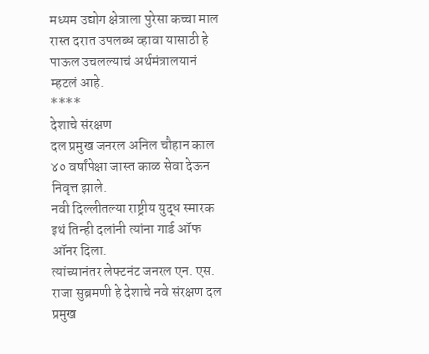मध्यम उद्योग क्षेत्राला पुरेसा कच्चा माल रास्त दरात उपलब्ध व्हावा यासाठी हे
पाऊल उचलल्याचं अर्थमंत्रालयानं म्हटलं आहे.
****
देशाचे संरक्षण
दल प्रमुख जनरल अनिल चौहान काल ४० वर्षांपेक्षा जास्त काळ सेवा देऊन निवृत्त झाले.
नवी दिल्लीतल्या राष्ट्रीय युद्ध स्मारक इथं तिन्ही दलांनी त्यांना गार्ड ऑफ ऑनर दिला.
त्यांच्यानंतर लेफ्टनंट जनरल एन. एस. राजा सुब्रमणी हे देशाचे नवे संरक्षण दल प्रमुख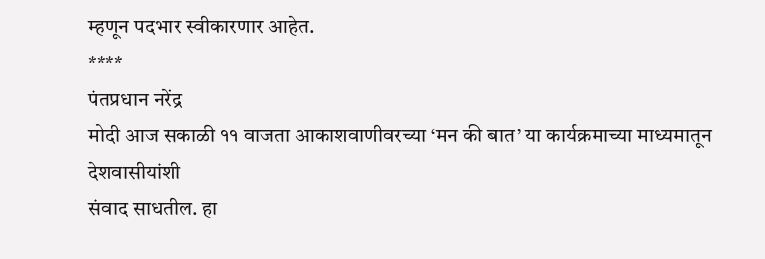म्हणून पदभार स्वीकारणार आहेत.
****
पंतप्रधान नरेंद्र
मोदी आज सकाळी ११ वाजता आकाशवाणीवरच्या ‘मन की बात’ या कार्यक्रमाच्या माध्यमातून देशवासीयांशी
संवाद साधतील. हा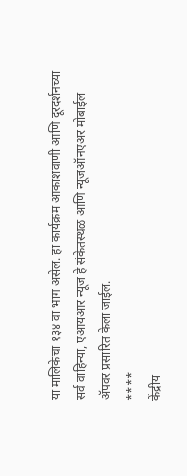या मालिकेचा १३४ वा भाग असेल. हा कार्यक्रम आकाशवाणी आणि दूरदर्शनच्या
सर्व वाहिन्या, एआयआर न्यूज हे संकेतस्थळ आणि न्यूजऑनएअर मोबाईल
ॲपवर प्रसारित केला जाईल.
****
केंद्रीय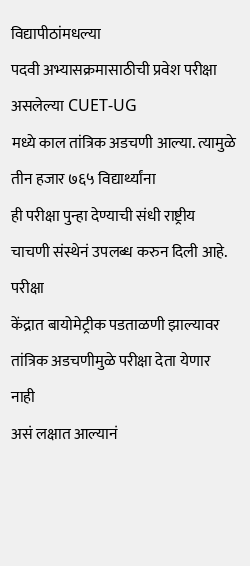विद्यापीठांमधल्या
पदवी अभ्यासक्रमासाठीची प्रवेश परीक्षा असलेल्या CUET-UG
मध्ये काल तांत्रिक अडचणी आल्या. त्यामुळे तीन हजार ७६५ विद्यार्थ्यांना
ही परीक्षा पुन्हा देण्याची संधी राष्ट्रीय चाचणी संस्थेनं उपलब्ध करुन दिली आहे. परीक्षा
केंद्रात बायोमेट्रीक पडताळणी झाल्यावर तांत्रिक अडचणीमुळे परीक्षा देता येणार नाही
असं लक्षात आल्यानं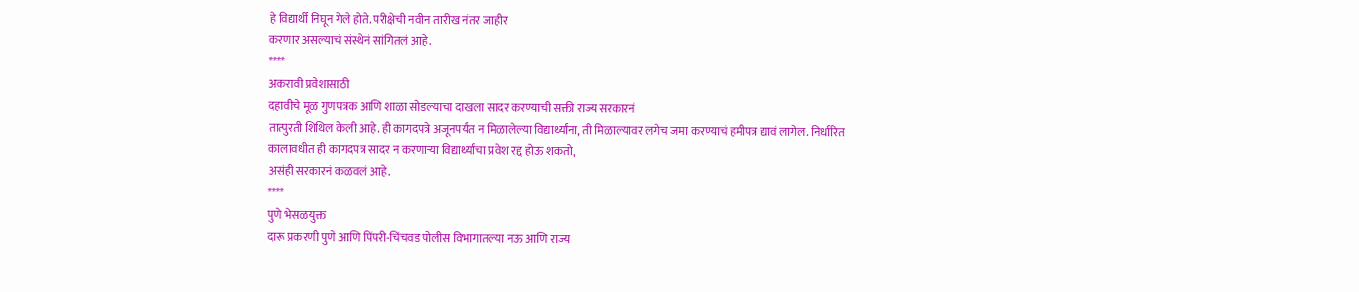हे विद्यार्थी निघून गेले होते. परीक्षेची नवीन तारीख नंतर जाहीर
करणार असल्याचं संस्थेनं सांगितलं आहे.
****
अकरावी प्रवेशासाठी
दहावीचे मूळ गुणपत्रक आणि शाळा सोडल्याचा दाखला सादर करण्याची सक्ती राज्य सरकारनं
तात्पुरती शिथिल केली आहे. ही कागदपत्रे अजूनपर्यंत न मिळालेल्या विद्यार्थ्यांना, ती मिळाल्यावर लगेच जमा करण्याचं हमीपत्र द्यावं लागेल. निर्धारित
कालावधीत ही कागदपत्र सादर न करणाऱ्या विद्यार्थ्यांचा प्रवेश रद्द होऊ शकतो,
असंही सरकारनं कळवलं आहे.
****
पुणे भेसळयुक्त
दारू प्रकरणी पुणे आणि पिंपरी-चिंचवड पोलीस विभागातल्या नऊ आणि राज्य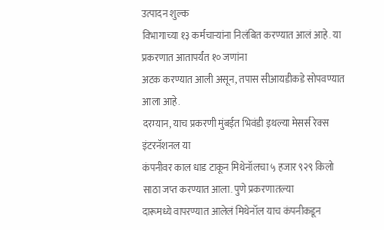उत्पादन शुल्क
विभागाच्या १३ कर्मचाऱ्यांना निलंबित करण्यात आलं आहे. या प्रकरणात आतापर्यंत १० जणांना
अटक करण्यात आली असून, तपास सीआयडीकडे सोपवण्यात आला आहे.
दरम्यान, याच प्रकरणी मुंबईत भिवंडी इथल्या मेसर्स रेक्स इंटरनॅशनल या
कंपनीवर काल धाड टाकून मिथेनॉलचा ५ हजार ९२९ किलो साठा जप्त करण्यात आला. पुणे प्रकरणातल्या
दारूमध्ये वापरण्यात आलेलं मिथेनॉल याच कंपनीकडून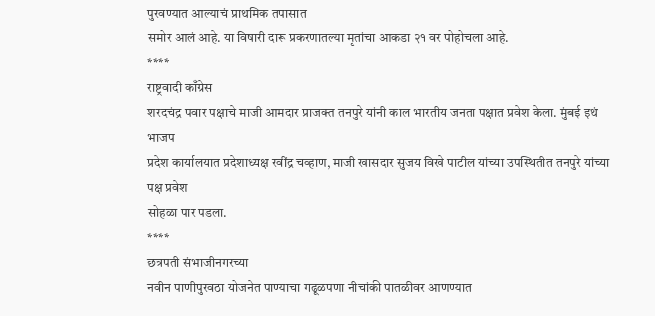पुरवण्यात आल्याचं प्राथमिक तपासात
समोर आलं आहे. या विषारी दारू प्रकरणातल्या मृतांचा आकडा २१ वर पोहोचला आहे.
****
राष्ट्रवादी काँग्रेस
शरदचंद्र पवार पक्षाचे माजी आमदार प्राजक्त तनपुरे यांनी काल भारतीय जनता पक्षात प्रवेश केला. मुंबई इथं भाजप
प्रदेश कार्यालयात प्रदेशाध्यक्ष रवींद्र चव्हाण, माजी खासदार सुजय विखे पाटील यांच्या उपस्थितीत तनपुरे यांच्या पक्ष प्रवेश
सोहळा पार पडला.
****
छत्रपती संभाजीनगरच्या
नवीन पाणीपुरवठा योजनेत पाण्याचा गढूळपणा नीचांकी पातळीवर आणण्यात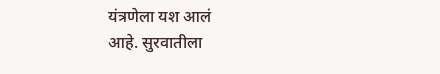यंत्रणेला यश आलं
आहे. सुरवातीला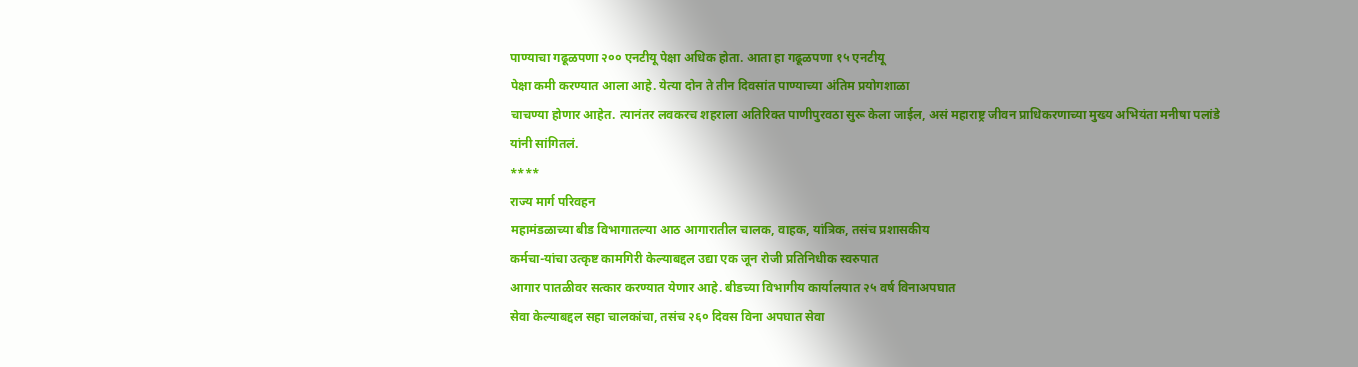पाण्याचा गढूळपणा २०० एनटीयू पेक्षा अधिक होता. आता हा गढूळपणा १५ एनटीयू
पेक्षा कमी करण्यात आला आहे. येत्या दोन ते तीन दिवसांत पाण्याच्या अंतिम प्रयोगशाळा
चाचण्या होणार आहेत. त्यानंतर लवकरच शहराला अतिरिक्त पाणीपुरवठा सुरू केला जाईल, असं महाराष्ट्र जीवन प्राधिकरणाच्या मुख्य अभियंता मनीषा पलांडे
यांनी सांगितलं.
****
राज्य मार्ग परिवहन
महामंडळाच्या बीड विभागातल्या आठ आगारातील चालक, वाहक, यांत्रिक, तसंच प्रशासकीय
कर्मचा-यांचा उत्कृष्ट कामगिरी केल्याबद्दल उद्या एक जून रोजी प्रतिनिधीक स्वरुपात
आगार पातळीवर सत्कार करण्यात येणार आहे. बीडच्या विभागीय कार्यालयात २५ वर्ष विनाअपघात
सेवा केल्याबद्दल सहा चालकांचा, तसंच २६० दिवस विना अपघात सेवा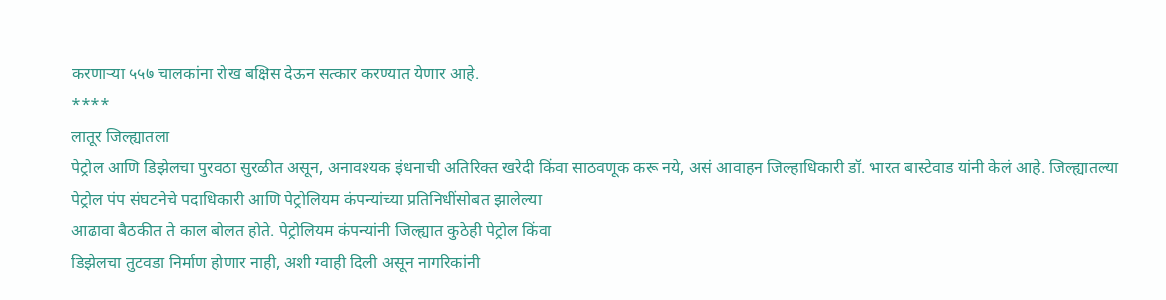करणाऱ्या ५५७ चालकांना रोख बक्षिस देऊन सत्कार करण्यात येणार आहे.
****
लातूर जिल्ह्यातला
पेट्रोल आणि डिझेलचा पुरवठा सुरळीत असून, अनावश्यक इंधनाची अतिरिक्त खरेदी किंवा साठवणूक करू नये, असं आवाहन जिल्हाधिकारी डॉ. भारत बास्टेवाड यांनी केलं आहे. जिल्ह्यातल्या
पेट्रोल पंप संघटनेचे पदाधिकारी आणि पेट्रोलियम कंपन्यांच्या प्रतिनिधींसोबत झालेल्या
आढावा बैठकीत ते काल बोलत होते. पेट्रोलियम कंपन्यांनी जिल्ह्यात कुठेही पेट्रोल किंवा
डिझेलचा तुटवडा निर्माण होणार नाही, अशी ग्वाही दिली असून नागरिकांनी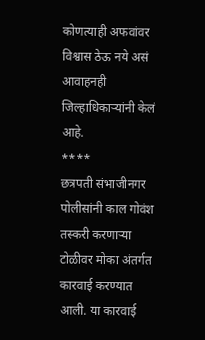कोणत्याही अफवांवर विश्वास ठेऊ नये असं आवाहनही जिल्हाधिकाऱ्यांनी केलं आहे.
****
छत्रपती संभाजीनगर
पोलीसांनी काल गोवंश तस्करी करणाऱ्या टोळीवर मोका अंतर्गत कारवाई करण्यात आली. या कारवाई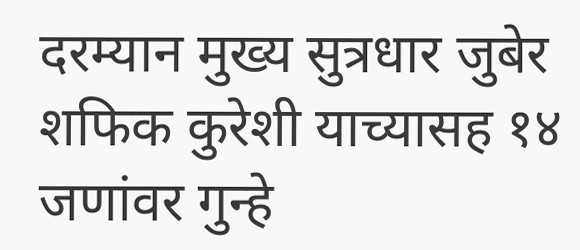दरम्यान मुख्य सुत्रधार जुबेर शफिक कुरेशी याच्यासह १४ जणांवर गुन्हे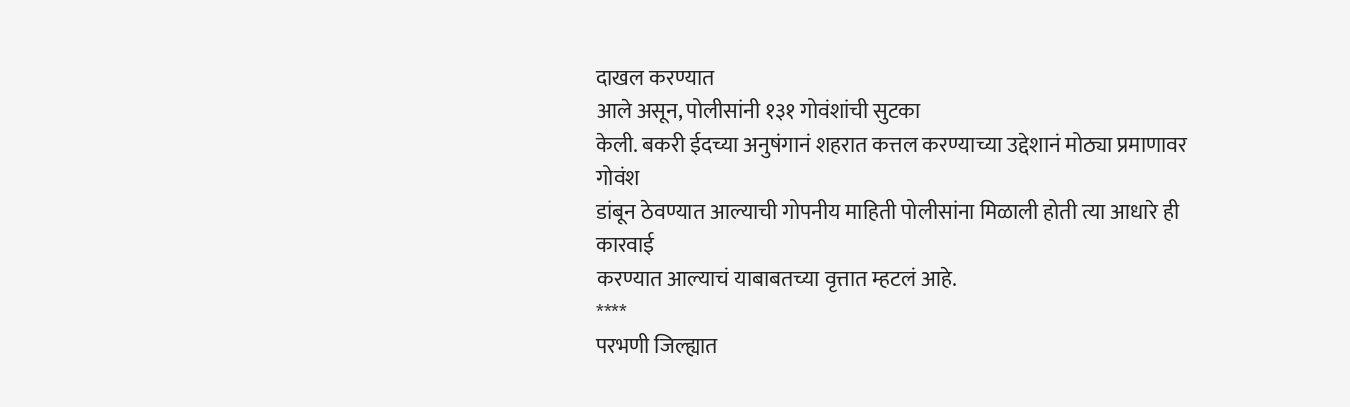दाखल करण्यात
आले असून, पोलीसांनी १३१ गोवंशांची सुटका
केली. बकरी ईदच्या अनुषंगानं शहरात कत्तल करण्याच्या उद्देशानं मोठ्या प्रमाणावर गोवंश
डांबून ठेवण्यात आल्याची गोपनीय माहिती पोलीसांना मिळाली होती त्या आधारे ही कारवाई
करण्यात आल्याचं याबाबतच्या वृत्तात म्हटलं आहे.
****
परभणी जिल्ह्यात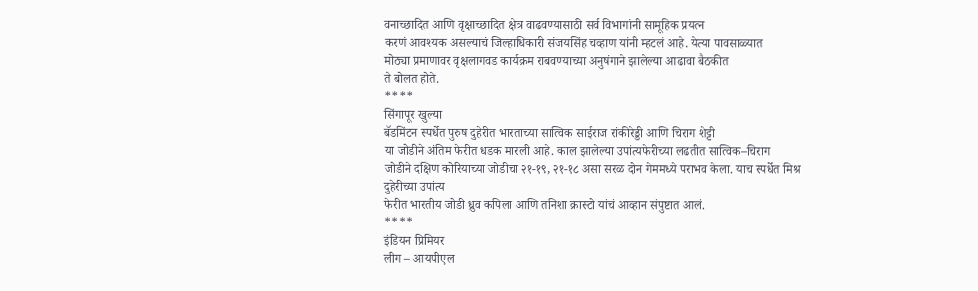वनाच्छादित आणि वृक्षाच्छादित क्षेत्र वाढवण्यासाठी सर्व विभागांनी सामूहिक प्रयत्न
करणं आवश्यक असल्याचं जिल्हाधिकारी संजयसिंह चव्हाण यांनी म्हटलं आहे. येत्या पावसाळ्यात
मोठ्या प्रमाणावर वृक्षलागवड कार्यक्रम राबवण्याच्या अनुषंगाने झालेल्या आढावा बैठकीत
ते बोलत होते.
****
सिंगापूर खुल्या
बॅडमिंटन स्पर्धेत पुरुष दुहेरीत भारताच्या सात्विक साईराज रांकीरेड्डी आणि चिराग शेट्टी
या जोडीने अंतिम फेरीत धडक मारली आहे. काल झालेल्या उपांत्यफेरीच्या लढतीत सात्विक–चिराग
जोडीने दक्षिण कोरियाच्या जोडीचा २१-१९, २१-१८ असा सरळ दोन गेममध्ये पराभव केला. याच स्पर्धेत मिश्र दुहेरीच्या उपांत्य
फेरीत भारतीय जोडी ध्रुव कपिला आणि तनिशा क्रास्टो यांचं आव्हान संपुष्टात आलं.
****
इंडियन प्रिमियर
लीग – आयपीएल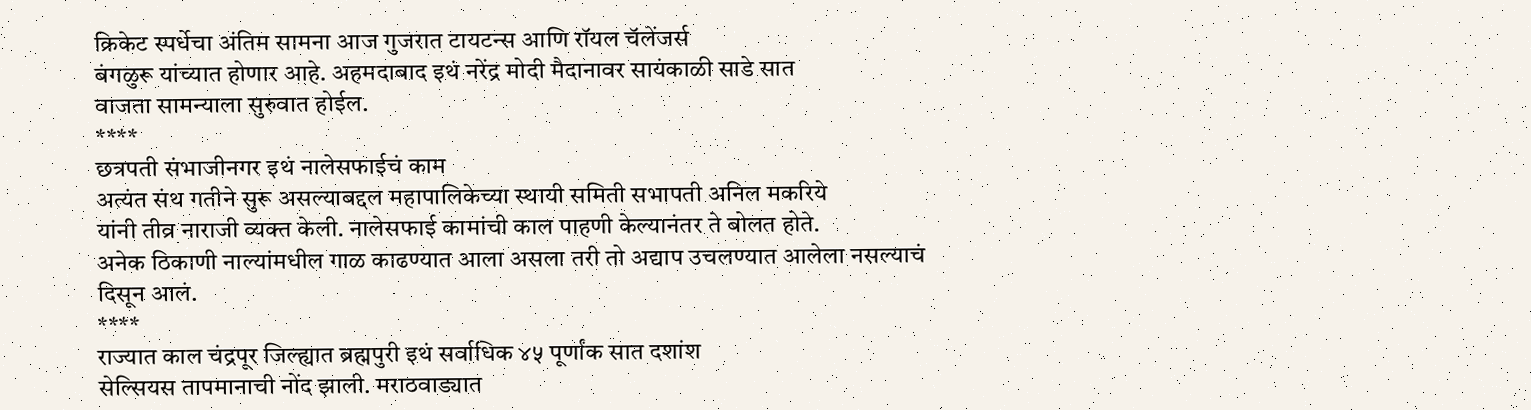क्रिकेट स्पर्धेचा अंतिम सामना आज गुजरात टायटन्स आणि रॉयल चॅलेंजर्स
बंगळुरू यांच्यात होणार आहे. अहमदाबाद इथं नरेंद्र मोदी मैदानावर सायंकाळी साडे सात
वाजता सामन्याला सुरुवात होईल.
****
छत्रपती संभाजीनगर इथं नालेसफाईचं काम
अत्यंत संथ गतीने सुरू असल्याबद्दल महापालिकेच्या स्थायी समिती सभापती अनिल मकरिये
यांनी तीव्र नाराजी व्यक्त केली. नालेसफाई कामांची काल पाहणी केल्यानंतर ते बोलत होते.
अनेक ठिकाणी नाल्यांमधील गाळ काढण्यात आला असला तरी तो अद्याप उचलण्यात आलेला नसल्याचं
दिसून आलं.
****
राज्यात काल चंद्रपूर जिल्ह्यात ब्रह्मपुरी इथं सर्वाधिक ४५ पूर्णांक सात दशांश
सेल्सियस तापमानाची नोंद झाली. मराठवाड्यात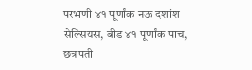परभणी ४१ पूर्णांक नऊ दशांश सेल्सियस, बीड ४१ पूर्णांक पाच, छत्रपती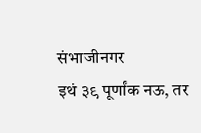संभाजीनगर
इथं ३९ पूर्णांक नऊ, तर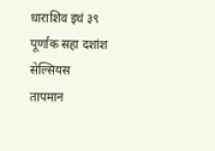धाराशिव इथं ३९ पूर्णांक सहा दशांश सेल्सियस
तापमान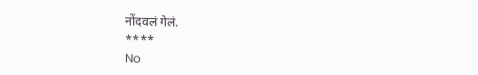नोंदवलं गेलं.
****
No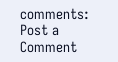comments:
Post a Comment